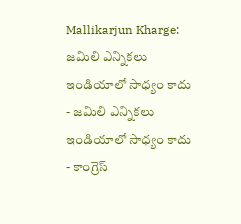Mallikarjun Kharge: జమిలి ఎన్నికలు ఇండియాలో సాధ్యం కాదు
- జమిలి ఎన్నికలు ఇండియాలో సాధ్యం కాదు
- కాంగ్రెస్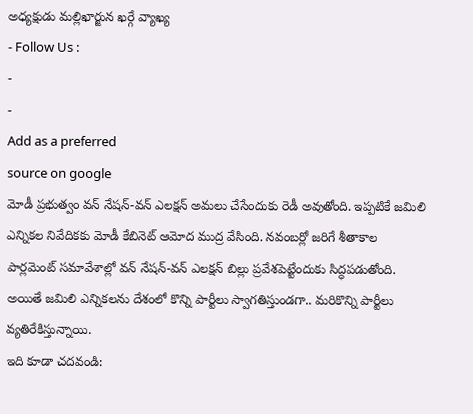అధ్యక్షుడు మల్లిఖార్జున ఖర్గే వ్యాఖ్య
- Follow Us :
-
-
Add as a preferred
source on google
మోడీ ప్రభుత్వం వన్ నేషన్-వన్ ఎలక్షన్ అమలు చేసేందుకు రెడీ అవుతోంది. ఇప్పటికే జమిలి ఎన్నికల నివేదికకు మోడీ కేబినెట్ ఆమోద ముద్ర వేసింది. నవంబర్లో జరిగే శీతాకాల పార్లమెంట్ సమావేశాల్లో వన్ నేషన్-వన్ ఎలక్షన్ బిల్లు ప్రవేశపెట్టేందుకు సిద్ధపడుతోంది. అయితే జమిలి ఎన్నికలను దేశంలో కొన్ని పార్టీలు స్వాగతిస్తుండగా.. మరికొన్ని పార్టీలు వ్యతిరేకిస్తున్నాయి.
ఇది కూడా చదవండి: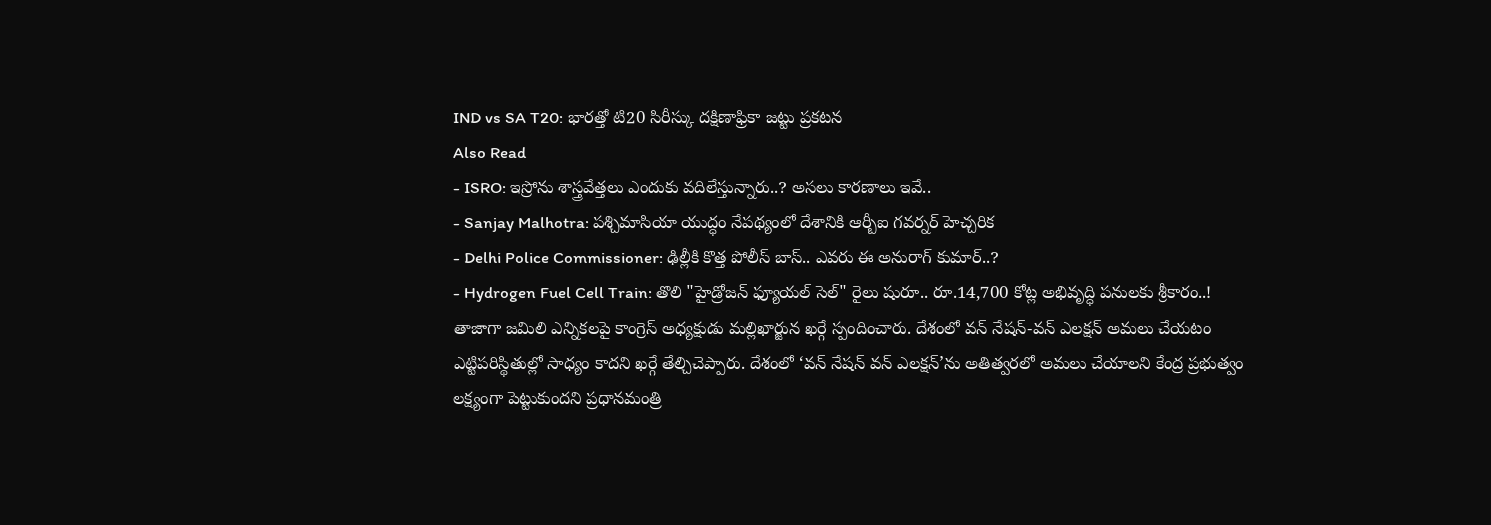IND vs SA T20: భారత్తో టి20 సిరీస్కు దక్షిణాఫ్రికా జట్టు ప్రకటన
Also Read
- ISRO: ఇస్రోను శాస్త్రవేత్తలు ఎందుకు వదిలేస్తున్నారు..? అసలు కారణాలు ఇవే..
- Sanjay Malhotra: పశ్చిమాసియా యుద్ధం నేపథ్యంలో దేశానికి ఆర్బీఐ గవర్నర్ హెచ్చరిక
- Delhi Police Commissioner: ఢిల్లీకి కొత్త పోలీస్ బాస్.. ఎవరు ఈ అనురాగ్ కుమార్..?
- Hydrogen Fuel Cell Train: తొలి "హైడ్రోజన్ ఫ్యూయల్ సెల్" రైలు షురూ.. రూ.14,700 కోట్ల అభివృద్ధి పనులకు శ్రీకారం..!
తాజాగా జమిలి ఎన్నికలపై కాంగ్రెస్ అధ్యక్షుడు మల్లిఖార్జున ఖర్గే స్పందించారు. దేశంలో వన్ నేషన్-వన్ ఎలక్షన్ అమలు చేయటం ఎట్టిపరిస్థితుల్లో సాధ్యం కాదని ఖర్గే తేల్చిచెప్పారు. దేశంలో ‘వన్ నేషన్ వన్ ఎలక్షన్’ను అతిత్వరలో అమలు చేయాలని కేంద్ర ప్రభుత్వం లక్ష్యంగా పెట్టుకుందని ప్రధానమంత్రి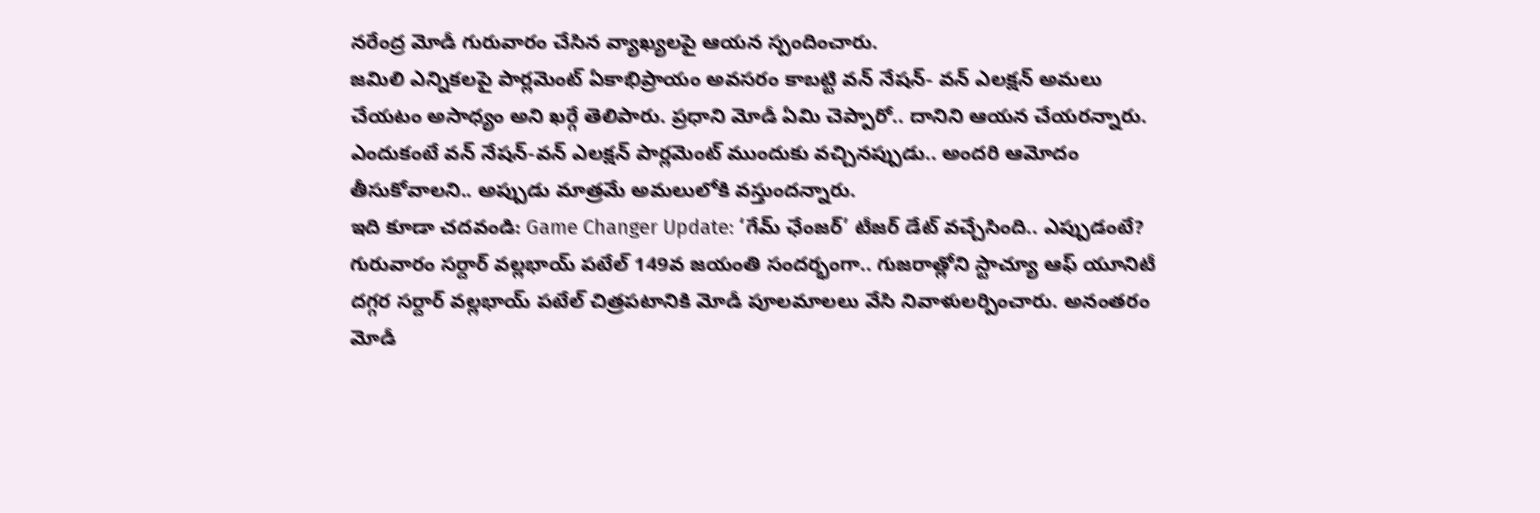నరేంద్ర మోడీ గురువారం చేసిన వ్యాఖ్యలపై ఆయన స్పందించారు.
జమిలి ఎన్నికలపై పార్లమెంట్ ఏకాభిప్రాయం అవసరం కాబట్టి వన్ నేషన్- వన్ ఎలక్షన్ అమలు చేయటం అసాధ్యం అని ఖర్గే తెలిపారు. ప్రధాని మోడీ ఏమి చెప్పారో.. దానిని ఆయన చేయరన్నారు. ఎందుకంటే వన్ నేషన్-వన్ ఎలక్షన్ పార్లమెంట్ ముందుకు వచ్చినప్పుడు.. అందరి ఆమోదం తీసుకోవాలని.. అప్పుడు మాత్రమే అమలులోకి వస్తుందన్నారు.
ఇది కూడా చదవండి: Game Changer Update: ‘గేమ్ ఛేంజర్’ టీజర్ డేట్ వచ్చేసింది.. ఎప్పుడంటే?
గురువారం సర్దార్ వల్లభాయ్ పటేల్ 149వ జయంతి సందర్భంగా.. గుజరాత్లోని స్టాచ్యూ ఆఫ్ యూనిటీ దగ్గర సర్దార్ వల్లభాయ్ పటేల్ చిత్రపటానికి మోడీ పూలమాలలు వేసి నివాళులర్పించారు. అనంతరం మోడీ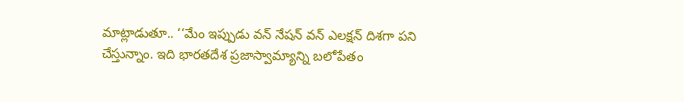మాట్లాడుతూ.. ‘‘మేం ఇప్పుడు వన్ నేషన్ వన్ ఎలక్షన్ దిశగా పని చేస్తున్నాం. ఇది భారతదేశ ప్రజాస్వామ్యాన్ని బలోపేతం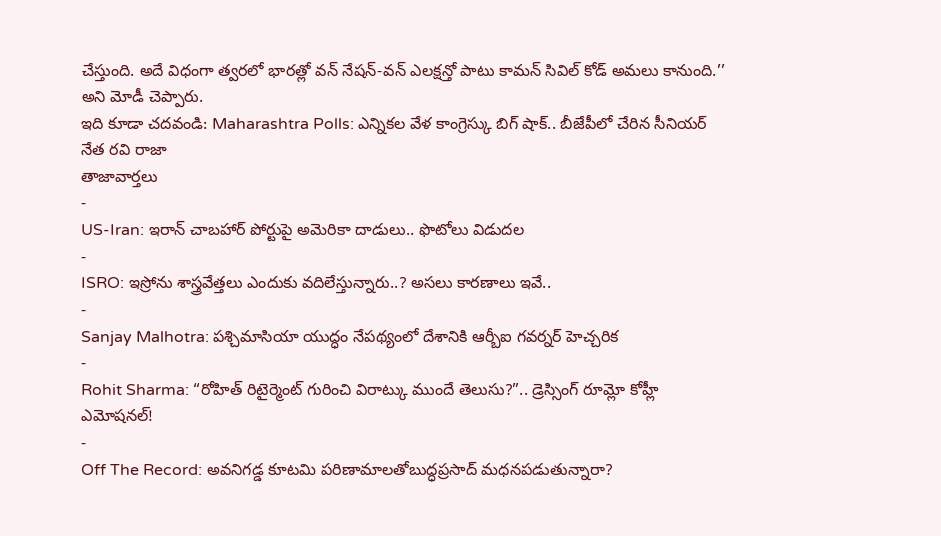చేస్తుంది. అదే విధంగా త్వరలో భారత్లో వన్ నేషన్-వన్ ఎలక్షన్తో పాటు కామన్ సివిల్ కోడ్ అమలు కానుంది.’’ అని మోడీ చెప్పారు.
ఇది కూడా చదవండి: Maharashtra Polls: ఎన్నికల వేళ కాంగ్రెస్కు బిగ్ షాక్.. బీజేపీలో చేరిన సీనియర్ నేత రవి రాజా
తాజావార్తలు
-
US-Iran: ఇరాన్ చాబహార్ పోర్టుపై అమెరికా దాడులు.. ఫొటోలు విడుదల
-
ISRO: ఇస్రోను శాస్త్రవేత్తలు ఎందుకు వదిలేస్తున్నారు..? అసలు కారణాలు ఇవే..
-
Sanjay Malhotra: పశ్చిమాసియా యుద్ధం నేపథ్యంలో దేశానికి ఆర్బీఐ గవర్నర్ హెచ్చరిక
-
Rohit Sharma: “రోహిత్ రిటైర్మెంట్ గురించి విరాట్కు ముందే తెలుసు?”.. డ్రెస్సింగ్ రూమ్లో కోహ్లీ ఎమోషనల్!
-
Off The Record: అవనిగడ్డ కూటమి పరిణామాలతోబుద్ధప్రసాద్ మధనపడుతున్నారా?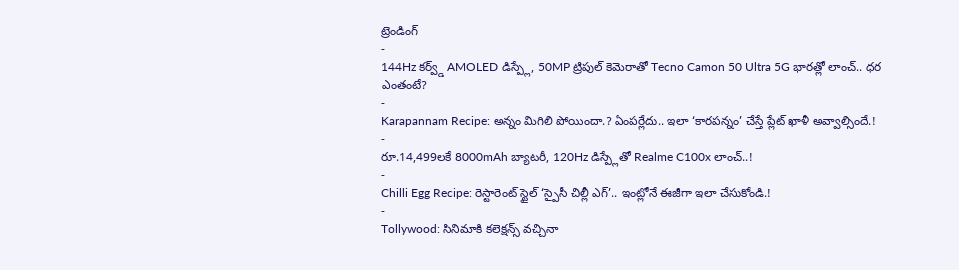ట్రెండింగ్
-
144Hz కర్వ్డ్ AMOLED డిస్ప్లే, 50MP ట్రిపుల్ కెమెరాతో Tecno Camon 50 Ultra 5G భారత్లో లాంచ్.. ధర ఎంతంటే?
-
Karapannam Recipe: అన్నం మిగిలి పోయిందా.? ఏంపర్లేదు.. ఇలా ‘కారపన్నం’ చేస్తే ప్లేట్ ఖాళీ అవ్వాల్సిందే.!
-
రూ.14,499లకే 8000mAh బ్యాటరీ, 120Hz డిస్ప్లేతో Realme C100x లాంచ్..!
-
Chilli Egg Recipe: రెస్టారెంట్ స్టైల్ ‘స్పైసీ చిల్లీ ఎగ్’.. ఇంట్లోనే ఈజీగా ఇలా చేసుకోండి.!
-
Tollywood: సినిమాకి కలెక్షన్స్ వచ్చినా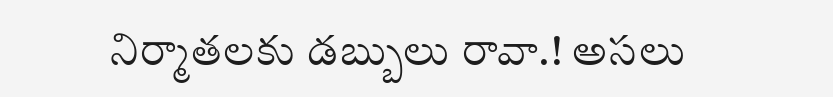నిర్మాతలకు డబ్బులు రావా.! అసలు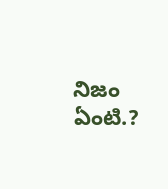నిజం ఏంటి.?